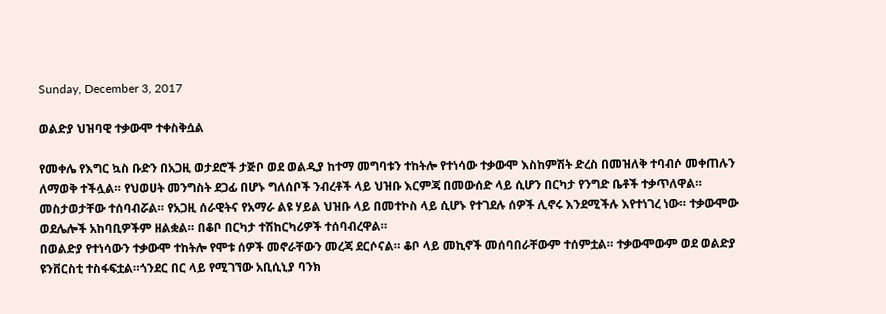Sunday, December 3, 2017

ወልድያ ህዝባዊ ተቃውሞ ተቀስቅሷል

የመቀሌ የእግር ኳስ ቡድን በአጋዚ ወታደሮች ታጅቦ ወደ ወልዲያ ከተማ መግባቱን ተከትሎ የተነሳው ተቃውሞ እስከምሽት ድረስ በመዝለቅ ተባብሶ መቀጠሉን ለማወቅ ተችሏል። የህወሀት መንግስት ደጋፊ በሆኑ ግለሰቦች ንብረቶች ላይ ህዝቡ እርምጃ በመውሰድ ላይ ሲሆን በርካታ የንግድ ቤቶች ተቃጥለዋል። መስታወታቸው ተሰባብሯል። የአጋዚ ሰራዊትና የአማራ ልዩ ሃይል ህዝቡ ላይ በመተኮስ ላይ ሲሆኑ የተገደሉ ሰዎች ሊኖሩ እንደሚችሉ እየተነገረ ነው። ተቃውሞው ወደሌሎች አከባቢዎችም ዘልቋል። በቆቦ በርካታ ተሽከርካሪዎች ተሰባብረዋል።
በወልድያ የተነሳውን ተቃውሞ ተከትሎ የሞቱ ሰዎች መኖራቸውን መረጃ ደርሶናል። ቆቦ ላይ መኪኖች መሰባበራቸውም ተሰምቷል። ተቃውሞውም ወደ ወልድያ ዩንቨርስቲ ተስፋፍቷል።ጎንደር በር ላይ የሚገኘው አቢሲኒያ ባንክ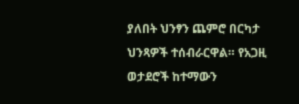ያለበት ህንፃን ጨምሮ በርካታ ህንጻዎች ተሰብራርዋል። የአጋዚ ወታደሮች ከተማውን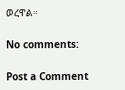ወረዋል።

No comments:

Post a Comment